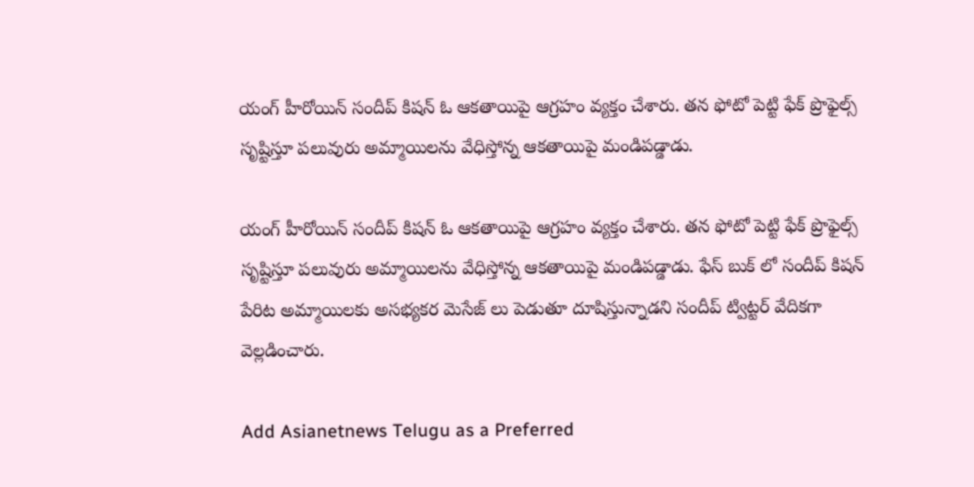యంగ్ హీరోయిన్ సందీప్ కిషన్ ఓ ఆకతాయిపై ఆగ్రహం వ్యక్తం చేశారు. తన ఫోటో పెట్టి ఫేక్ ప్రొఫైల్స్ సృష్టిస్తూ పలువురు అమ్మాయిలను వేధిస్తోన్న ఆకతాయిపై మండిపడ్డాడు.

యంగ్ హీరోయిన్ సందీప్ కిషన్ ఓ ఆకతాయిపై ఆగ్రహం వ్యక్తం చేశారు. తన ఫోటో పెట్టి ఫేక్ ప్రొఫైల్స్ సృష్టిస్తూ పలువురు అమ్మాయిలను వేధిస్తోన్న ఆకతాయిపై మండిపడ్డాడు. ఫేస్ బుక్ లో సందీప్ కిషన్ పేరిట అమ్మాయిలకు అసభ్యకర మెసేజ్ లు పెడుతూ దూషిస్తున్నాడని సందీప్ ట్విట్టర్ వేదికగా వెల్లడించారు.

Add Asianetnews Telugu as a Preferred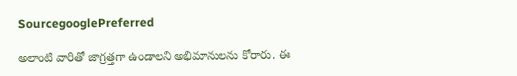SourcegooglePreferred

అలాంటి వారితో జాగ్రత్తగా ఉండాలని అభిమానులను కోరారు. ఈ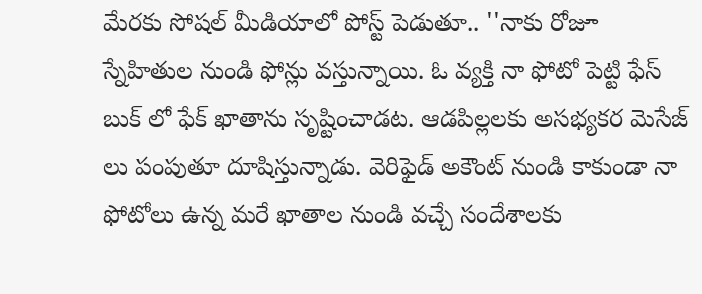మేరకు సోషల్ మీడియాలో పోస్ట్ పెడుతూ.. ''నాకు రోజూ స్నేహితుల నుండి ఫోన్లు వస్తున్నాయి. ఓ వ్యక్తి నా ఫోటో పెట్టి ఫేస్ బుక్ లో ఫేక్ ఖాతాను సృష్టించాడట. ఆడపిల్లలకు అసభ్యకర మెసేజ్ లు పంపుతూ దూషిస్తున్నాడు. వెరిఫైడ్ అకౌంట్ నుండి కాకుండా నా ఫోటోలు ఉన్న మరే ఖాతాల నుండి వచ్చే సందేశాలకు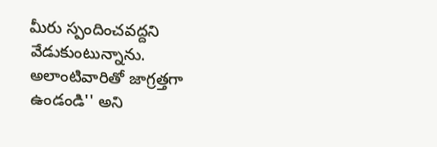మీరు స్పందించవద్దని వేడుకుంటున్నాను. అలాంటివారితో జాగ్రత్తగా ఉండండి'' అని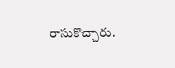రాసుకొచ్చారు.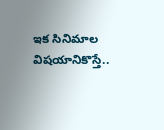ఇక సినిమాల విషయానికొస్తే..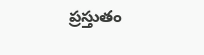ప్రస్తుతం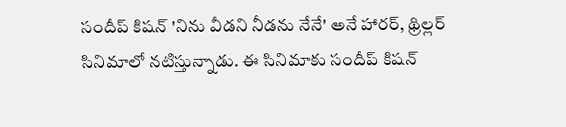సందీప్ కిషన్ 'నిను వీడని నీడను నేనే' అనే హారర్, థ్రిల్లర్ సినిమాలో నటిస్తున్నాడు. ఈ సినిమాకు సందీప్ కిషన్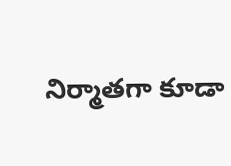నిర్మాతగా కూడా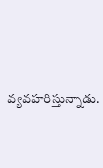వ్యవహరిస్తున్నాడు.